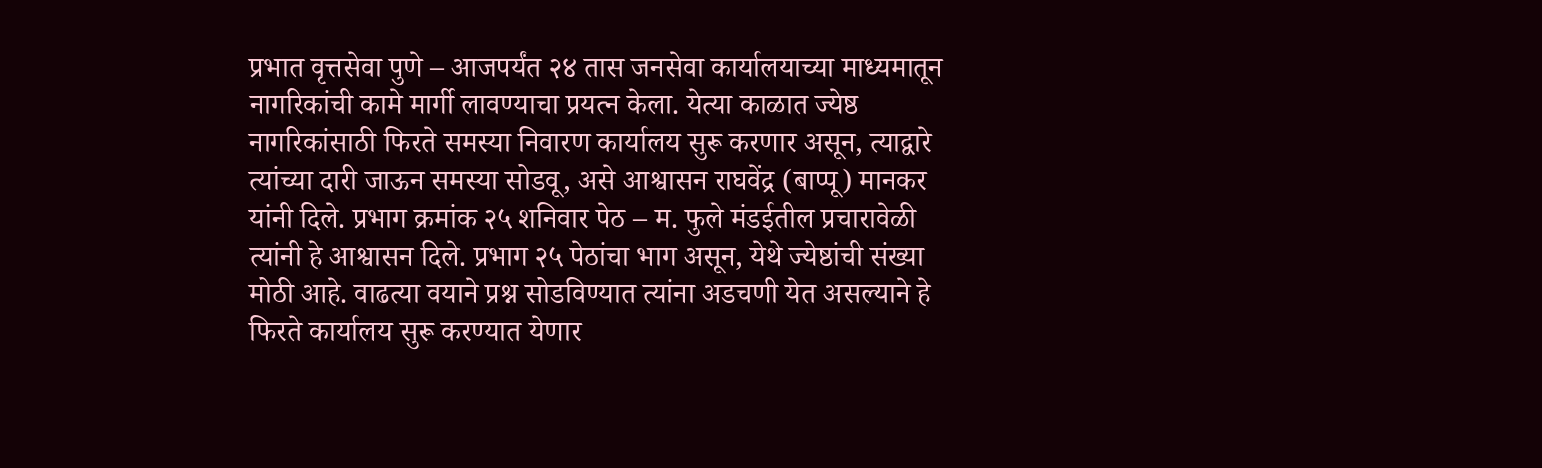प्रभात वृत्तसेवा पुणे – आजपर्यंत २४ तास जनसेवा कार्यालयाच्या माध्यमातून नागरिकांची कामे मार्गी लावण्याचा प्रयत्न केला. येत्या काळात ज्येष्ठ नागरिकांसाठी फिरते समस्या निवारण कार्यालय सुरू करणार असून, त्याद्वारे त्यांच्या दारी जाऊन समस्या सोडवू, असे आश्वासन राघवेंद्र (बाप्पू) मानकर यांनी दिले. प्रभाग क्रमांक २५ शनिवार पेठ – म. फुले मंडईतील प्रचारावेळी त्यांनी हे आश्वासन दिले. प्रभाग २५ पेठांचा भाग असून, येथे ज्येष्ठांची संख्या मोठी आहे. वाढत्या वयाने प्रश्न सोडविण्यात त्यांना अडचणी येत असल्याने हे फिरते कार्यालय सुरू करण्यात येणार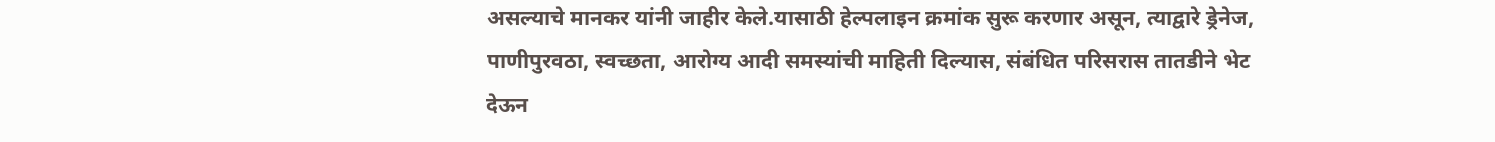असल्याचे मानकर यांनी जाहीर केले.यासाठी हेल्पलाइन क्रमांक सुरू करणार असून, त्याद्वारे ड्रेनेज, पाणीपुरवठा, स्वच्छता, आरोग्य आदी समस्यांची माहिती दिल्यास, संबंधित परिसरास तातडीने भेट देऊन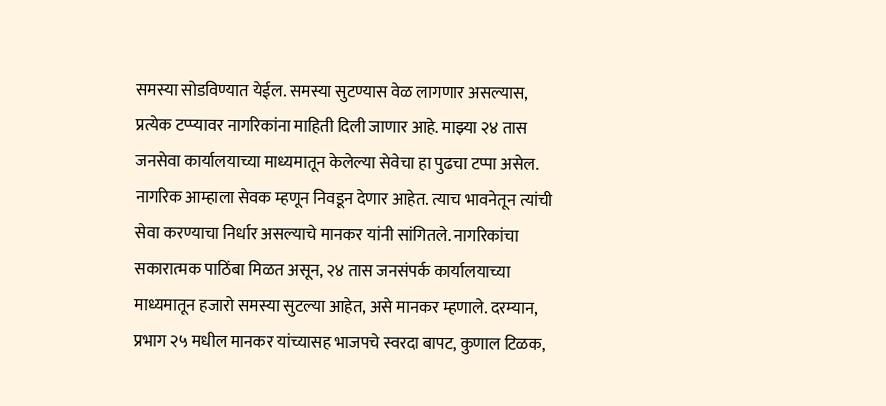समस्या सोडविण्यात येईल. समस्या सुटण्यास वेळ लागणार असल्यास, प्रत्येक टप्प्यावर नागरिकांना माहिती दिली जाणार आहे. माझ्या २४ तास जनसेवा कार्यालयाच्या माध्यमातून केलेल्या सेवेचा हा पुढचा टप्पा असेल. नागरिक आम्हाला सेवक म्हणून निवडून देणार आहेत. त्याच भावनेतून त्यांची सेवा करण्याचा निर्धार असल्याचे मानकर यांनी सांगितले. नागरिकांचा सकारात्मक पाठिंबा मिळत असून, २४ तास जनसंपर्क कार्यालयाच्या माध्यमातून हजारो समस्या सुटल्या आहेत, असे मानकर म्हणाले. दरम्यान, प्रभाग २५ मधील मानकर यांच्यासह भाजपचे स्वरदा बापट, कुणाल टिळक,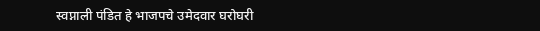स्वप्नाली पंडित हे भाजपचे उमेदवार घरोघरी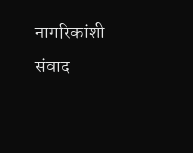नागरिकांशी संवाद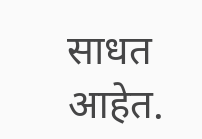साधत आहेत.